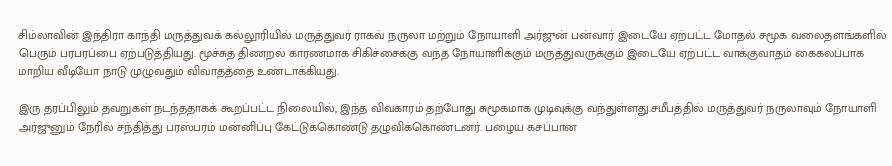சிம்லாவின் இந்திரா காந்தி மருத்துவக் கல்லூரியில் மருத்துவர் ராகவ் நருலா மற்றும் நோயாளி அர்ஜுன் பன்வார் இடையே ஏற்பட்ட மோதல் சமூக வலைதளங்களில் பெரும் பரபரப்பை ஏற்படுத்தியது. மூச்சுத் திணறல் காரணமாக சிகிச்சைக்கு வந்த நோயாளிக்கும் மருத்துவருக்கும் இடையே ஏற்பட்ட வாக்குவாதம் கைகலப்பாக மாறிய வீடியோ நாடு முழுவதும் விவாதத்தை உண்டாக்கியது.

இரு தரப்பிலும் தவறுகள் நடந்ததாகக் கூறப்பட்ட நிலையில், இந்த விவகாரம் தற்போது சுமூகமாக முடிவுக்கு வந்துள்ளது.சமீபத்தில் மருத்துவர் நருலாவும் நோயாளி அர்ஜுனும் நேரில் சந்தித்து பரஸ்பரம் மன்னிப்பு கேட்டுக்கொண்டு தழுவிக்கொண்டனர். பழைய கசப்பான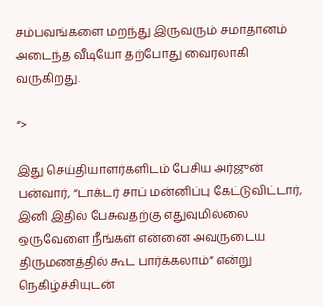சம்பவங்களை மறந்து இருவரும் சமாதானம் அடைந்த வீடியோ தற்போது வைரலாகி வருகிறது.

“>

இது செய்தியாளர்களிடம் பேசிய அர்ஜுன் பன்வார், “டாக்டர் சாப் மன்னிப்பு கேட்டுவிட்டார், இனி இதில் பேசுவதற்கு எதுவுமில்லை ஒருவேளை நீங்கள் என்னை அவருடைய திருமணத்தில் கூட பார்க்கலாம்” என்று நெகிழ்ச்சியுடன்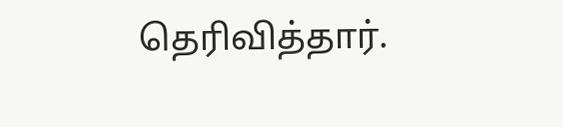தெரிவித்தார்.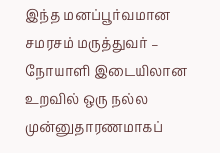இந்த மனப்பூர்வமான சமரசம் மருத்துவர் – நோயாளி இடையிலான உறவில் ஒரு நல்ல முன்னுதாரணமாகப்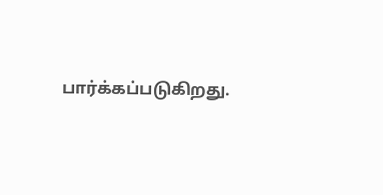பார்க்கப்படுகிறது.